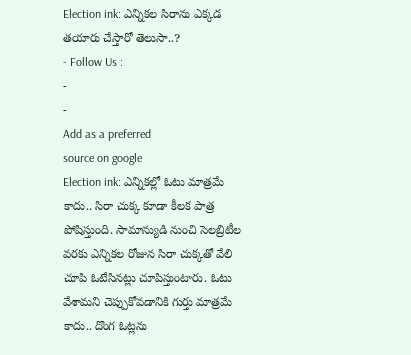Election ink: ఎన్నికల సిరాను ఎక్కడ తయారు చేస్తారో తెలుసా..?
- Follow Us :
-
-
Add as a preferred
source on google
Election ink: ఎన్నికల్లో ఓటు మాత్రమే కాదు.. సిరా చుక్క కూడా కీలక పాత్ర పోషిస్తుంది. సామాన్యుడి నుంచి సెలబ్రిటీల వరకు ఎన్నికల రోజున సిరా చుక్కతో వేలి చూపి ఓటేసినట్లు చూపిస్తుంటారు. ఓటు వేశామని చెప్పుకోవడానికి గుర్తు మాత్రమే కాదు.. దొంగ ఓట్లను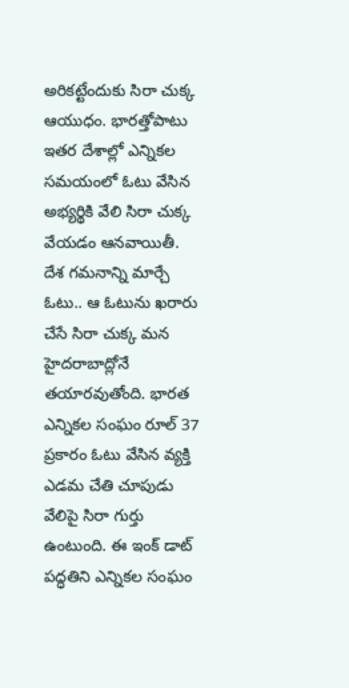అరికట్టేందుకు సిరా చుక్క ఆయుధం. భారత్తోపాటు ఇతర దేశాల్లో ఎన్నికల సమయంలో ఓటు వేసిన అభ్యర్థికి వేలి సిరా చుక్క వేయడం ఆనవాయితీ. దేశ గమనాన్ని మార్చే ఓటు.. ఆ ఓటును ఖరారు చేసే సిరా చుక్క మన హైదరాబాద్లోనే తయారవుతోంది. భారత ఎన్నికల సంఘం రూల్ 37 ప్రకారం ఓటు వేసిన వ్యక్తి ఎడమ చేతి చూపుడు వేలిపై సిరా గుర్తు ఉంటుంది. ఈ ఇంక్ డాట్ పద్ధతిని ఎన్నికల సంఘం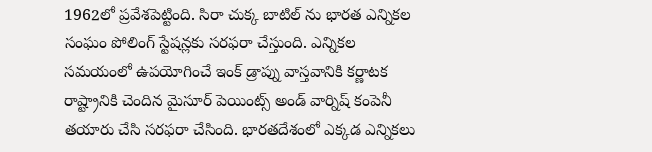1962లో ప్రవేశపెట్టింది. సిరా చుక్క బాటిల్ ను భారత ఎన్నికల సంఘం పోలింగ్ స్టేషన్లకు సరఫరా చేస్తుంది. ఎన్నికల సమయంలో ఉపయోగించే ఇంక్ డ్రాప్ను వాస్తవానికి కర్ణాటక రాష్ట్రానికి చెందిన మైసూర్ పెయింట్స్ అండ్ వార్నిష్ కంపెనీ తయారు చేసి సరఫరా చేసింది. భారతదేశంలో ఎక్కడ ఎన్నికలు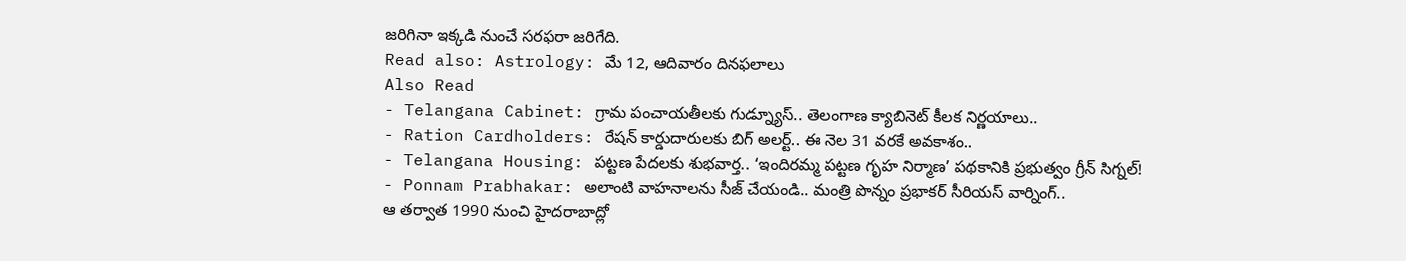జరిగినా ఇక్కడి నుంచే సరఫరా జరిగేది.
Read also: Astrology: మే 12, ఆదివారం దినఫలాలు
Also Read
- Telangana Cabinet: గ్రామ పంచాయతీలకు గుడ్న్యూస్.. తెలంగాణ క్యాబినెట్ కీలక నిర్ణయాలు..
- Ration Cardholders: రేషన్ కార్డుదారులకు బిగ్ అలర్ట్.. ఈ నెల 31 వరకే అవకాశం..
- Telangana Housing: పట్టణ పేదలకు శుభవార్త.. ‘ఇందిరమ్మ పట్టణ గృహ నిర్మాణ’ పథకానికి ప్రభుత్వం గ్రీన్ సిగ్నల్!
- Ponnam Prabhakar: అలాంటి వాహనాలను సీజ్ చేయండి.. మంత్రి పొన్నం ప్రభాకర్ సీరియస్ వార్నింగ్..
ఆ తర్వాత 1990 నుంచి హైదరాబాద్లో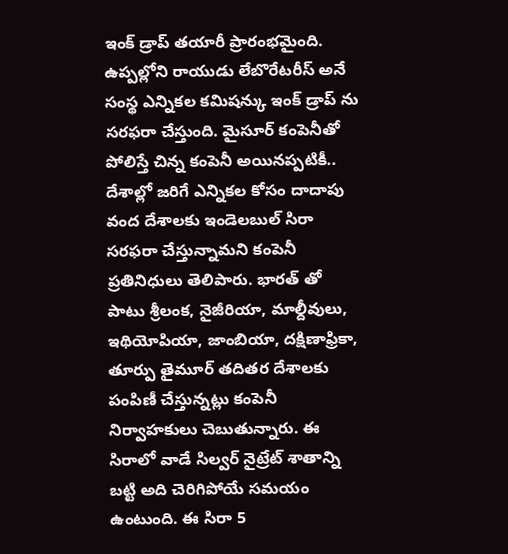ఇంక్ డ్రాప్ తయారీ ప్రారంభమైంది. ఉప్పల్లోని రాయుడు లేబొరేటరీస్ అనే సంస్థ ఎన్నికల కమిషన్కు ఇంక్ డ్రాప్ ను సరఫరా చేస్తుంది. మైసూర్ కంపెనీతో పోలిస్తే చిన్న కంపెనీ అయినప్పటికీ.. దేశాల్లో జరిగే ఎన్నికల కోసం దాదాపు వంద దేశాలకు ఇండెలబుల్ సిరా సరఫరా చేస్తున్నామని కంపెనీ ప్రతినిధులు తెలిపారు. భారత్ తో పాటు శ్రీలంక, నైజీరియా, మాల్దీవులు, ఇథియోపియా, జాంబియా, దక్షిణాఫ్రికా, తూర్పు తైమూర్ తదితర దేశాలకు పంపిణీ చేస్తున్నట్లు కంపెనీ నిర్వాహకులు చెబుతున్నారు. ఈ సిరాలో వాడే సిల్వర్ నైట్రేట్ శాతాన్ని బట్టి అది చెరిగిపోయే సమయం ఉంటుంది. ఈ సిరా 5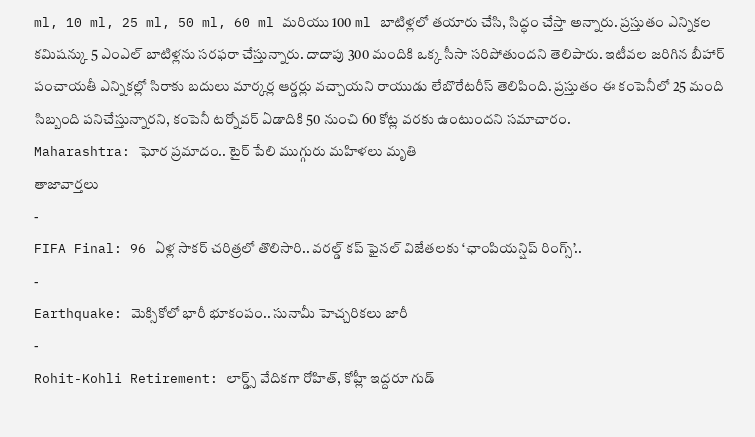ml, 10 ml, 25 ml, 50 ml, 60 ml మరియు 100 ml బాటిళ్లలో తయారు చేసి, సిద్ధం చేస్తా అన్నారు. ప్రస్తుతం ఎన్నికల కమిషన్కు 5 ఎంఎల్ బాటిళ్లను సరఫరా చేస్తున్నారు. దాదాపు 300 మందికి ఒక్క సీసా సరిపోతుందని తెలిపారు. ఇటీవల జరిగిన బీహార్ పంచాయతీ ఎన్నికల్లో సిరాకు బదులు మార్కర్ల ఆర్డర్లు వచ్చాయని రాయుడు లేబొరేటరీస్ తెలిపింది. ప్రస్తుతం ఈ కంపెనీలో 25 మంది సిబ్బంది పనిచేస్తున్నారని, కంపెనీ టర్నోవర్ ఏడాదికి 50 నుంచి 60 కోట్ల వరకు ఉంటుందని సమాచారం.
Maharashtra: ఘోర ప్రమాదం.. టైర్ పేలి ముగ్గురు మహిళలు మృతి
తాజావార్తలు
-
FIFA Final: 96 ఏళ్ల సాకర్ చరిత్రలో తొలిసారి.. వరల్డ్ కప్ ఫైనల్ విజేతలకు ‘ఛాంపియన్షిప్ రింగ్స్’..
-
Earthquake: మెక్సికోలో భారీ భూకంపం.. సునామీ హెచ్చరికలు జారీ
-
Rohit-Kohli Retirement: లార్డ్స్ వేదికగా రోహిత్, కోహ్లీ ఇద్దరూ గుడ్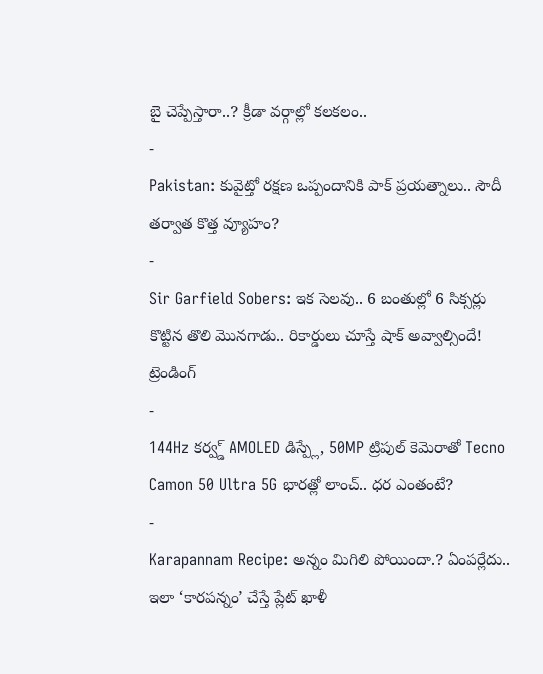బై చెప్పేస్తారా..? క్రీడా వర్గాల్లో కలకలం..
-
Pakistan: కువైట్తో రక్షణ ఒప్పందానికి పాక్ ప్రయత్నాలు.. సౌదీ తర్వాత కొత్త వ్యూహం?
-
Sir Garfield Sobers: ఇక సెలవు.. 6 బంతుల్లో 6 సిక్సర్లు కొట్టిన తొలి మొనగాడు.. రికార్డులు చూస్తే షాక్ అవ్వాల్సిందే!
ట్రెండింగ్
-
144Hz కర్వ్డ్ AMOLED డిస్ప్లే, 50MP ట్రిపుల్ కెమెరాతో Tecno Camon 50 Ultra 5G భారత్లో లాంచ్.. ధర ఎంతంటే?
-
Karapannam Recipe: అన్నం మిగిలి పోయిందా.? ఏంపర్లేదు.. ఇలా ‘కారపన్నం’ చేస్తే ప్లేట్ ఖాళీ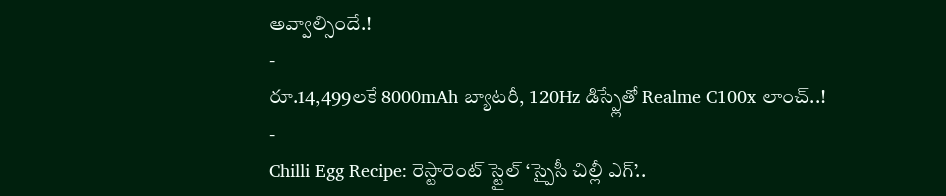అవ్వాల్సిందే.!
-
రూ.14,499లకే 8000mAh బ్యాటరీ, 120Hz డిస్ప్లేతో Realme C100x లాంచ్..!
-
Chilli Egg Recipe: రెస్టారెంట్ స్టైల్ ‘స్పైసీ చిల్లీ ఎగ్’..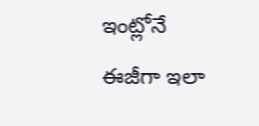ఇంట్లోనే ఈజీగా ఇలా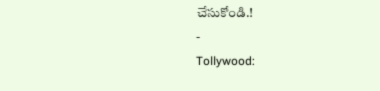చేసుకోండి.!
-
Tollywood: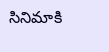సినిమాకి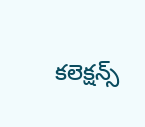కలెక్షన్స్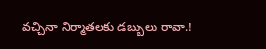వచ్చినా నిర్మాతలకు డబ్బులు రావా.!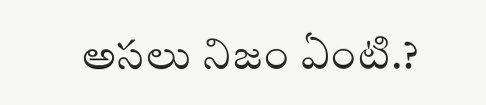అసలు నిజం ఏంటి.?